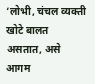‘लोभी, चंचल व्यक्ती खोटे बालत असतात, असे आगम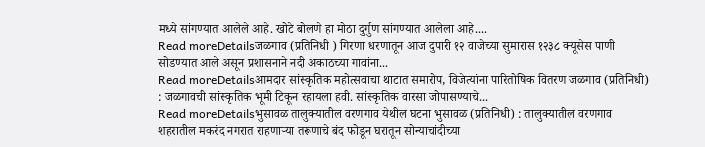मध्ये सांगण्यात आलेले आहे. खोटे बोलणे हा मोठा दुर्गुण सांगण्यात आलेला आहे....
Read moreDetailsजळगाव (प्रतिनिधी ) गिरणा धरणातून आज दुपारी १२ वाजेच्या सुमारास १२३८ क्यूसेस पाणी सोडण्यात आले असून प्रशासनाने नदी अकाठच्या गावांना...
Read moreDetailsआमदार सांस्कृतिक महोत्सवाचा थाटात समारोप, विजेत्यांना पारितोषिक वितरण जळगाव (प्रतिनिधी) : जळगावची सांस्कृतिक भूमी टिकून रहायला हवी. सांस्कृतिक वारसा जोपासण्याचे...
Read moreDetailsभुसावळ तालुक्यातील वरणगाव येथील घटना भुसावळ (प्रतिनिधी) : तालुक्यातील वरणगाव शहरातील मकरंद नगरात राहणाऱ्या तरूणाचे बंद फोडून घरातून सोन्याचांदीच्या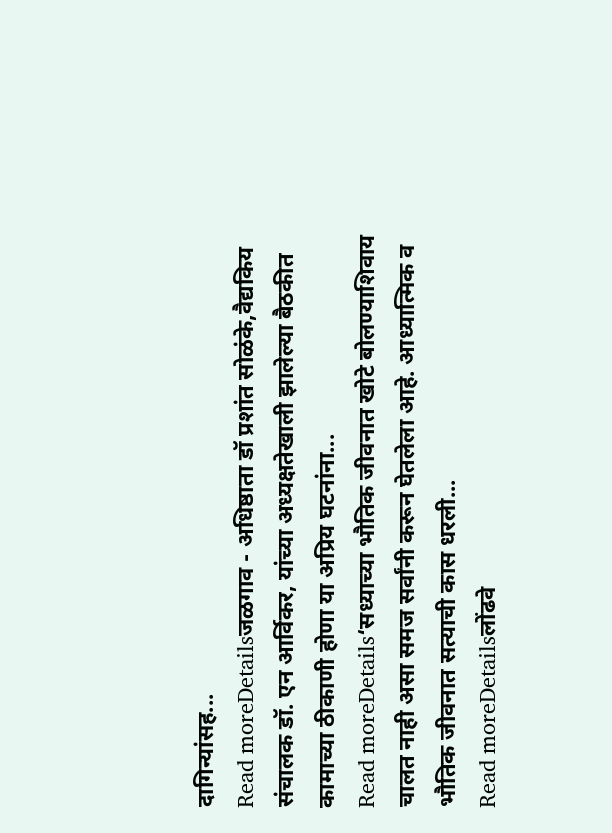दागिन्यांसह...
Read moreDetailsजळगाव - अधिष्ठाता डॉ प्रशांत सोळंके,वैद्यकिय संचालक डॉ. एन आर्विकर, यांच्या अध्यक्षतेखाली झालेल्या बैठकीत कामाच्या ठीकाणी होणा या अप्रिय घटनांना...
Read moreDetails‘सध्याच्या भौतिक जीवनात खोटे बोलण्याशिवाय चालत नाही असा समज सर्वांनी करून घेतलेला आहे. आध्यात्मिक व भौतिक जीवनात सत्याची कास धरली...
Read moreDetailsलोंढवे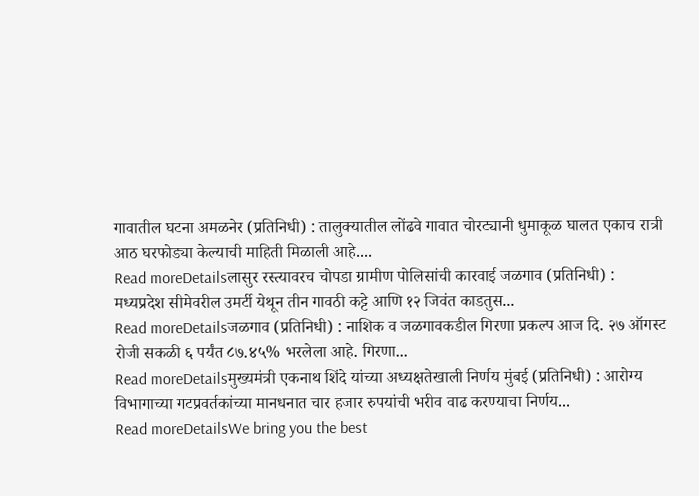गावातील घटना अमळनेर (प्रतिनिधी) : तालुक्यातील लोंढवे गावात चोरट्यानी धुमाकूळ घालत एकाच रात्री आठ घरफोड्या केल्याची माहिती मिळाली आहे....
Read moreDetailsलासुर रस्त्यावरच चोपडा ग्रामीण पोलिसांची कारवाई जळगाव (प्रतिनिधी) : मध्यप्रदेश सीमेवरील उमर्टी येथून तीन गावठी कट्टे आणि १२ जिवंत काडतुस...
Read moreDetailsजळगाव (प्रतिनिधी) : नाशिक व जळगावकडील गिरणा प्रकल्प आज दि. २७ ऑगस्ट रोजी सकळी ६ पर्यंत ८७.४५% भरलेला आहे. गिरणा...
Read moreDetailsमुख्यमंत्री एकनाथ शिंदे यांच्या अध्यक्षतेखाली निर्णय मुंबई (प्रतिनिधी) : आरोग्य विभागाच्या गटप्रवर्तकांच्या मानधनात चार हजार रुपयांची भरीव वाढ करण्याचा निर्णय...
Read moreDetailsWe bring you the best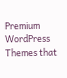Premium WordPress Themes that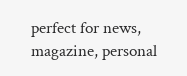perfect for news, magazine, personal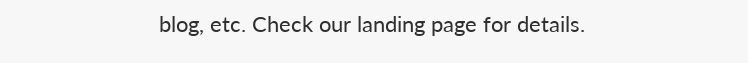blog, etc. Check our landing page for details.